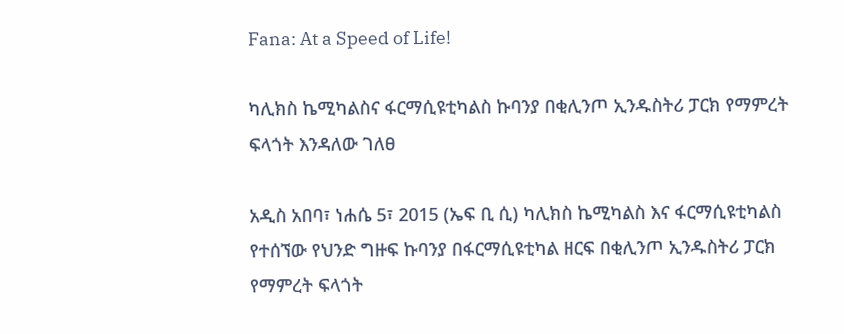Fana: At a Speed of Life!

ካሊክስ ኬሚካልስና ፋርማሲዩቲካልስ ኩባንያ በቂሊንጦ ኢንዱስትሪ ፓርክ የማምረት ፍላጎት እንዳለው ገለፀ

አዲስ አበባ፣ ነሐሴ 5፣ 2015 (ኤፍ ቢ ሲ) ካሊክስ ኬሚካልስ እና ፋርማሲዩቲካልስ የተሰኘው የህንድ ግዙፍ ኩባንያ በፋርማሲዩቲካል ዘርፍ በቂሊንጦ ኢንዱስትሪ ፓርክ የማምረት ፍላጎት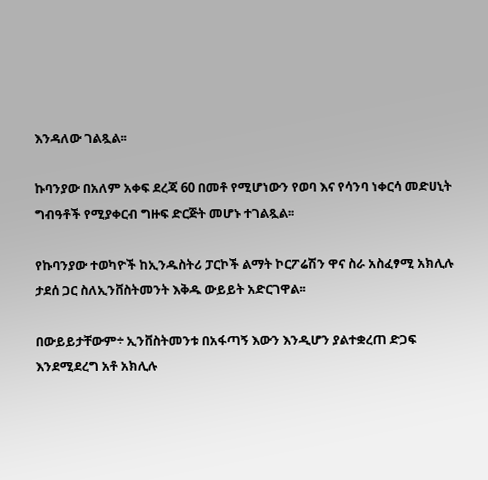እንዳለው ገልጿል፡፡

ኩባንያው በአለም አቀፍ ደረጃ 60 በመቶ የሚሆነውን የወባ እና የሳንባ ነቀርሳ መድሀኒት ግብዓቶች የሚያቀርብ ግዙፍ ድርጅት መሆኑ ተገልጿል፡፡

የኩባንያው ተወካዮች ከኢንዱስትሪ ፓርኮች ልማት ኮርፖሬሽን ዋና ስራ አስፈፃሚ አክሊሉ ታደሰ ጋር ስለኢንቨስትመንት እቅዱ ውይይት አድርገዋል፡፡

በውይይታቸውም÷ ኢንቨስትመንቱ በአፋጣኝ እውን እንዲሆን ያልተቋረጠ ድጋፍ እንደሚደረግ አቶ አክሊሉ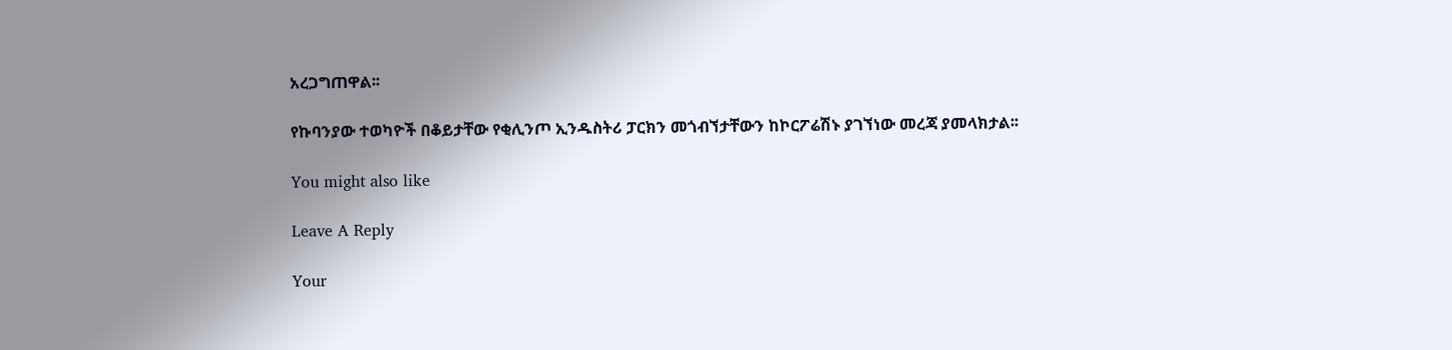አረጋግጠዋል፡፡

የኩባንያው ተወካዮች በቆይታቸው የቂሊንጦ ኢንዱስትሪ ፓርክን መጎብኘታቸውን ከኮርፖሬሽኑ ያገኘነው መረጃ ያመላክታል፡፡

You might also like

Leave A Reply

Your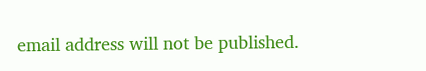email address will not be published.